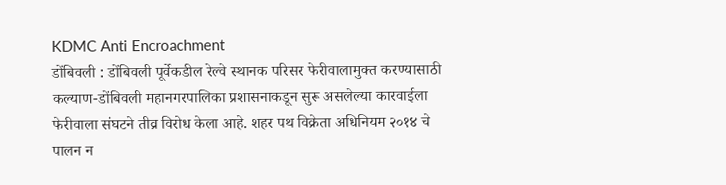KDMC Anti Encroachment
डोंबिवली : डोंबिवली पूर्वेकडील रेल्वे स्थानक परिसर फेरीवालामुक्त करण्यासाठी कल्याण-डोंबिवली महानगरपालिका प्रशासनाकडून सुरू असलेल्या कारवाईला फेरीवाला संघटने तीव्र विरोध केला आहे. शहर पथ विक्रेता अधिनियम २०१४ चे पालन न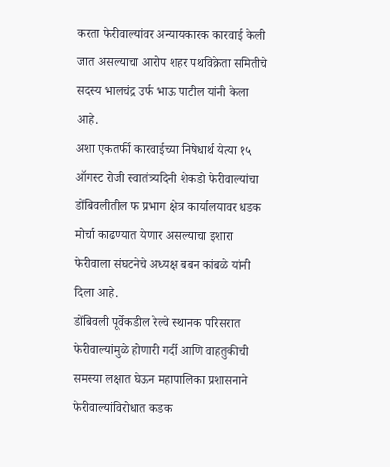करता फेरीवाल्यांवर अन्यायकारक कारवाई केली जात असल्याचा आरोप शहर पथविक्रेता समितीचे सदस्य भालचंद्र उर्फ भाऊ पाटील यांनी केला आहे.
अशा एकतर्फी कारवाईच्या निषेधार्थ येत्या १५ ऑगस्ट रोजी स्वातंत्र्यदिनी शेकडो फेरीवाल्यांचा डोंबिवलीतील फ प्रभाग क्षेत्र कार्यालयावर धडक मोर्चा काढण्यात येणार असल्याचा इशारा फेरीवाला संघटनेचे अध्यक्ष बबन कांबळे यांनी दिला आहे.
डोंबिवली पूर्वेकडील रेल्वे स्थानक परिसरात फेरीवाल्यांमुळे होणारी गर्दी आणि वाहतुकीची समस्या लक्षात घेऊन महापालिका प्रशासनाने फेरीवाल्यांविरोधात कडक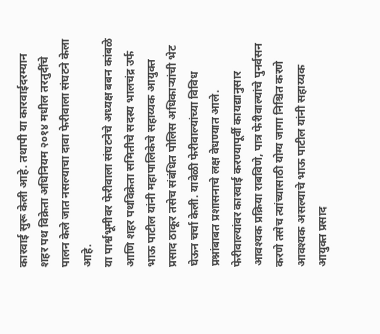कारवाई सुरू केली आहे. तथापी या कारवाईदरम्यान शहर पथ विक्रेता अधिनियम २०१४ मधील तरतुदींचे पालन केले जात नसल्याचा दावा फेरीवाला संघटने केला आहे.
या पार्श्वभूमीवर फेरीवाला संघटनेचे अध्यक्ष बबन कांबळे आणि शहर पथविक्रेता समितीचे सदस्य भालचंद्र उर्फ भाऊ पाटील यांनी महापालिकेचे सहाय्यक आयुक्त प्रसाद ठाकूर तसेच संबंधित पोलिस अधिकाऱ्यांची भेट घेऊन चर्चा केली. यावेळी फेरीवाल्यांच्या विविध प्रश्नांबाबत प्रशासनाचे लक्ष वेधण्यात आले.
फेरीवाल्यांवर कारवाई करण्यापूर्वी कायद्यानुसार आवश्यक प्रक्रिया राबविणे, पात्र फेरीवाल्यांचे पुनर्वसन करणे तसेच त्यांच्यासाठी योग्य जागा निश्चित करणे आवश्यक असल्याचे भाऊ पाटील यांनी सहाय्यक आयुक्त प्रसाद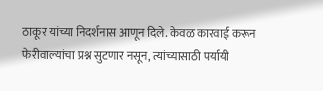ठाकूर यांच्या निदर्शनास आणून दिले. केवळ कारवाई करून फेरीवाल्यांचा प्रश्न सुटणार नसून, त्यांच्यासाठी पर्यायी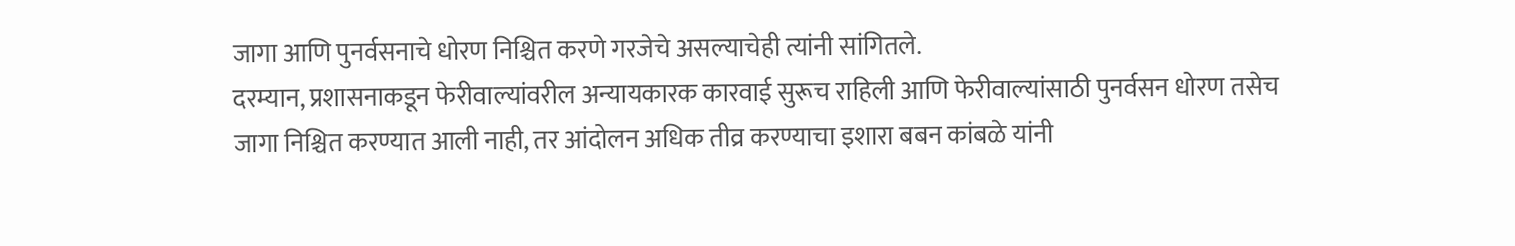जागा आणि पुनर्वसनाचे धोरण निश्चित करणे गरजेचे असल्याचेही त्यांनी सांगितले.
दरम्यान, प्रशासनाकडून फेरीवाल्यांवरील अन्यायकारक कारवाई सुरूच राहिली आणि फेरीवाल्यांसाठी पुनर्वसन धोरण तसेच जागा निश्चित करण्यात आली नाही, तर आंदोलन अधिक तीव्र करण्याचा इशारा बबन कांबळे यांनी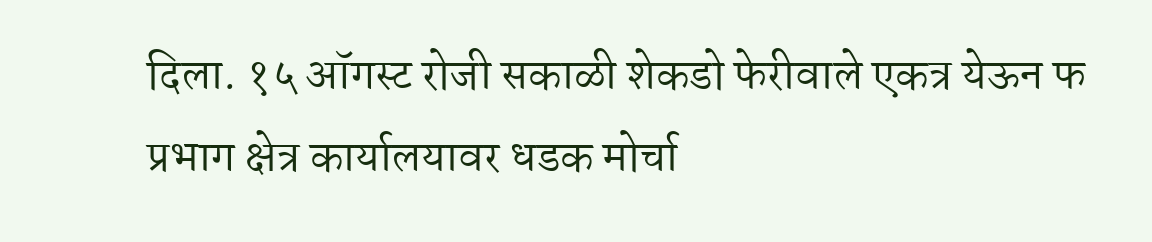दिला. १५ ऑगस्ट रोजी सकाळी शेकडो फेरीवाले एकत्र येऊन फ प्रभाग क्षेत्र कार्यालयावर धडक मोर्चा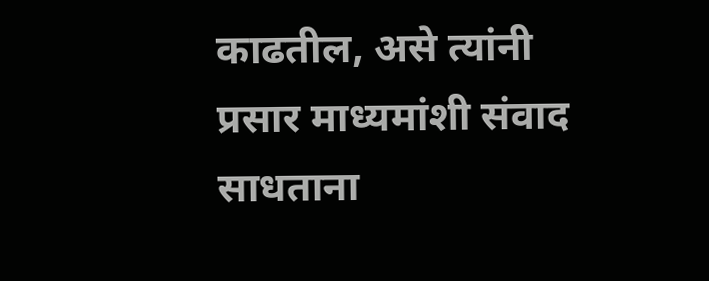काढतील, असे त्यांनी प्रसार माध्यमांशी संवाद साधताना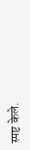स्पष्ट केले.